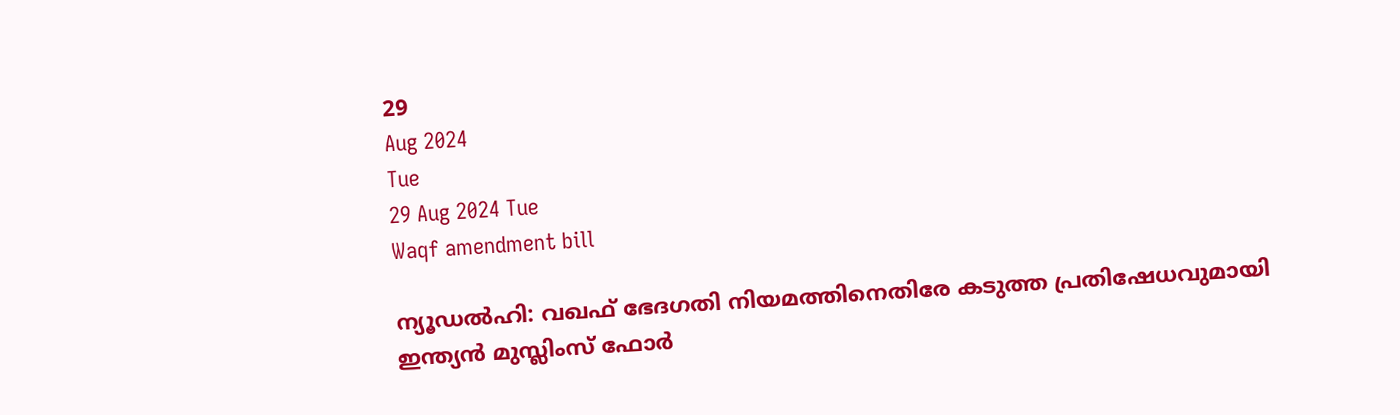29
Aug 2024
Tue
29 Aug 2024 Tue
Waqf amendment bill

ന്യൂഡല്‍ഹി: വഖഫ് ഭേദഗതി നിയമത്തിനെതിരേ കടുത്ത പ്രതിഷേധവുമായി ഇന്ത്യന്‍ മുസ്ലിംസ് ഫോര്‍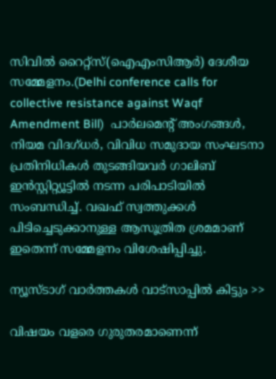സിവില്‍ റൈറ്റ്‌സ്(ഐഎംസിആര്‍) ദേശീയ സമ്മേളനം.(Delhi conference calls for collective resistance against Waqf Amendment Bill)  പാര്‍ലമെന്റ് അംഗങ്ങള്‍, നിയമ വിദഗ്ധര്‍, വിവിധ സമുദായ സംഘടനാ പ്രതിനിധികള്‍ തുടങ്ങിയവര്‍ ഗാലിബ് ഇന്‍സ്റ്റിറ്റ്യൂട്ടില്‍ നടന്ന പരിപാടിയില്‍ സംബന്ധിച്ച്. വഖഫ് സ്വത്തുക്കള്‍ പിടിച്ചെടുക്കാനുള്ള ആസൂത്രിത ശ്രമമാണ് ഇതെന്ന് സമ്മേളനം വിശേഷിപ്പിച്ചു.

ന്യൂസ്ടാഗ് വാര്‍ത്തകള്‍ വാട്‌സാപ്പില്‍ കിട്ടും >>

വിഷയം വളരെ ഗുരുതരമാണെന്ന്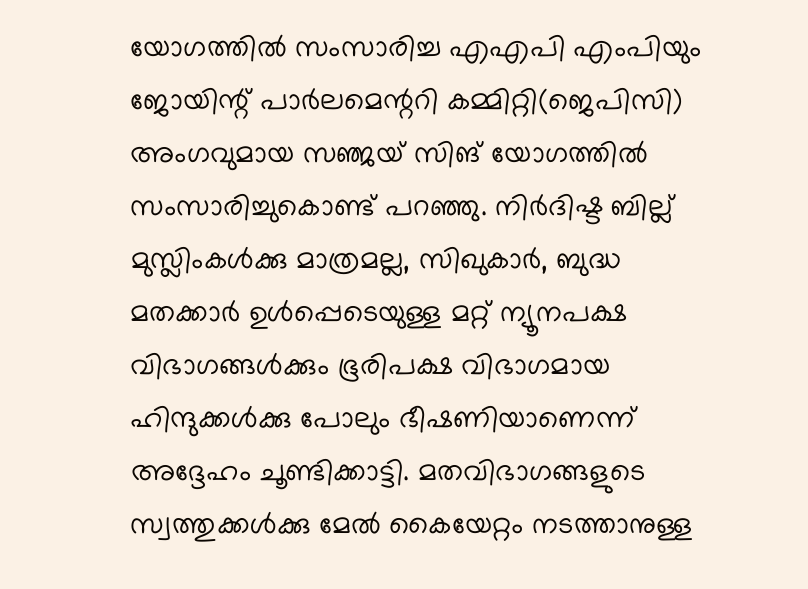യോഗത്തില്‍ സംസാരിച്ച എഎപി എംപിയും ജോയിന്റ് പാര്‍ലമെന്ററി കമ്മിറ്റി(ജെപിസി) അംഗവുമായ സഞ്ജയ് സിങ് യോഗത്തില്‍ സംസാരിച്ചുകൊണ്ട് പറഞ്ഞു. നിര്‍ദിഷ്ട ബില്ല് മുസ്ലിംകള്‍ക്കു മാത്രമല്ല, സിഖുകാര്‍, ബുദ്ധ മതക്കാര്‍ ഉള്‍പ്പെടെയുള്ള മറ്റ് ന്യൂനപക്ഷ വിഭാഗങ്ങള്‍ക്കും ഭൂരിപക്ഷ വിഭാഗമായ ഹിന്ദുക്കള്‍ക്കു പോലും ഭീഷണിയാണെന്ന് അദ്ദേഹം ചൂണ്ടിക്കാട്ടി. മതവിഭാഗങ്ങളുടെ സ്വത്തുക്കള്‍ക്കു മേല്‍ കൈയേറ്റം നടത്താനുള്ള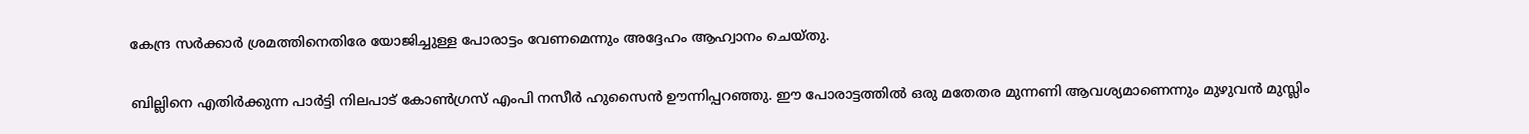കേന്ദ്ര സര്‍ക്കാര്‍ ശ്രമത്തിനെതിരേ യോജിച്ചുള്ള പോരാട്ടം വേണമെന്നും അദ്ദേഹം ആഹ്വാനം ചെയ്തു.

ബില്ലിനെ എതിര്‍ക്കുന്ന പാര്‍ട്ടി നിലപാട് കോണ്‍ഗ്രസ് എംപി നസീര്‍ ഹുസൈന്‍ ഊന്നിപ്പറഞ്ഞു. ഈ പോരാട്ടത്തില്‍ ഒരു മതേതര മുന്നണി ആവശ്യമാണെന്നും മുഴുവന്‍ മുസ്ലിം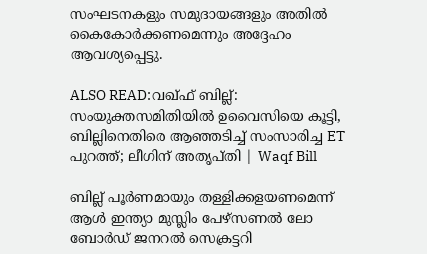സംഘടനകളും സമുദായങ്ങളും അതില്‍ കൈകോര്‍ക്കണമെന്നും അദ്ദേഹം ആവശ്യപ്പെട്ടു.

ALSO READ:വഖ്ഫ് ബില്ല്: സംയുക്തസമിതിയില്‍ ഉവൈസിയെ കൂട്ടി, ബില്ലിനെതിരെ ആഞ്ഞടിച്ച് സംസാരിച്ച ET പുറത്ത്; ലീഗിന് അതൃപ്തി | Waqf Bill

ബില്ല് പൂര്‍ണമായും തള്ളിക്കളയണമെന്ന് ആള്‍ ഇന്ത്യാ മുസ്ലിം പേഴ്‌സണല്‍ ലോ ബോര്‍ഡ് ജനറല്‍ സെക്രട്ടറി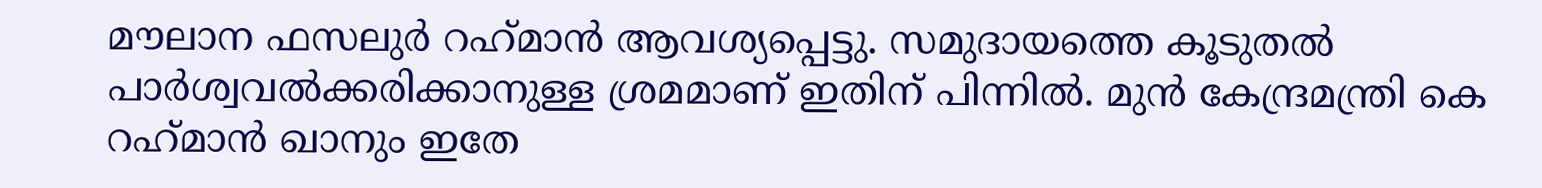മൗലാന ഫസലുര്‍ റഹ്‌മാന്‍ ആവശ്യപ്പെട്ടു. സമുദായത്തെ കൂടുതല്‍ പാര്‍ശ്വവല്‍ക്കരിക്കാനുള്ള ശ്രമമാണ് ഇതിന് പിന്നില്‍. മുന്‍ കേന്ദ്രമന്ത്രി കെ റഹ്‌മാന്‍ ഖാനും ഇതേ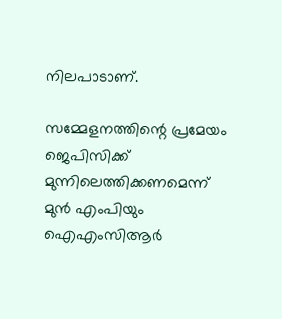നിലപാടാണ്.

സമ്മേളനത്തിന്റെ പ്രമേയം ജെപിസിക്ക് മുന്നിലെത്തിക്കണമെന്ന് മുന്‍ എംപിയും ഐഎംസിആര്‍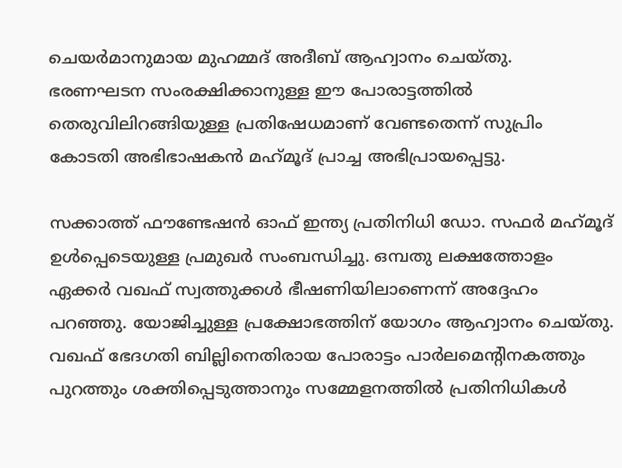ചെയര്‍മാനുമായ മുഹമ്മദ് അദീബ് ആഹ്വാനം ചെയ്തു. ഭരണഘടന സംരക്ഷിക്കാനുള്ള ഈ പോരാട്ടത്തില്‍ തെരുവിലിറങ്ങിയുള്ള പ്രതിഷേധമാണ് വേണ്ടതെന്ന് സുപ്രിം കോടതി അഭിഭാഷകന്‍ മഹ്‌മൂദ് പ്രാച്ച അഭിപ്രായപ്പെട്ടു.

സക്കാത്ത് ഫൗണ്ടേഷന്‍ ഓഫ് ഇന്ത്യ പ്രതിനിധി ഡോ. സഫര്‍ മഹ്‌മൂദ് ഉള്‍പ്പെടെയുള്ള പ്രമുഖര്‍ സംബന്ധിച്ചു. ഒമ്പതു ലക്ഷത്തോളം ഏക്കര്‍ വഖഫ് സ്വത്തുക്കള്‍ ഭീഷണിയിലാണെന്ന് അദ്ദേഹം പറഞ്ഞു. യോജിച്ചുള്ള പ്രക്ഷോഭത്തിന് യോഗം ആഹ്വാനം ചെയ്തു. വഖഫ് ഭേദഗതി ബില്ലിനെതിരായ പോരാട്ടം പാര്‍ലമെന്റിനകത്തും പുറത്തും ശക്തിപ്പെടുത്താനും സമ്മേളനത്തില്‍ പ്രതിനിധികള്‍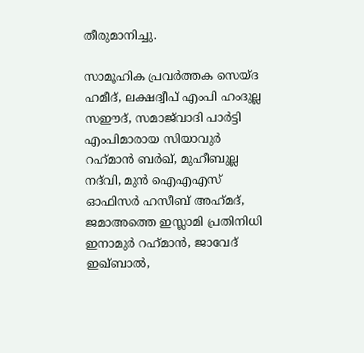തീരുമാനിച്ചു.

സാമൂഹിക പ്രവര്‍ത്തക സെയ്ദ ഹമീദ്, ലക്ഷദ്വീപ് എംപി ഹംദുല്ല സഈദ്, സമാജ്‌വാദി പാര്‍ട്ടി എംപിമാരായ സിയാവുര്‍ റഹ്‌മാന്‍ ബര്‍ഖ്, മുഹീബുല്ല നദ്‌വി, മുന്‍ ഐഎഎസ് ഓഫിസര്‍ ഹസീബ് അഹ്‌മദ്, ജമാഅത്തെ ഇസ്ലാമി പ്രതിനിധി ഇനാമുര്‍ റഹ്‌മാന്‍, ജാവേദ് ഇഖ്ബാല്‍,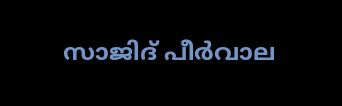സാജിദ് പീര്‍വാല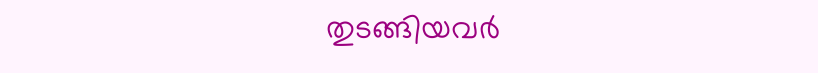തുടങ്ങിയവര്‍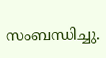സംബന്ധിച്ചു.